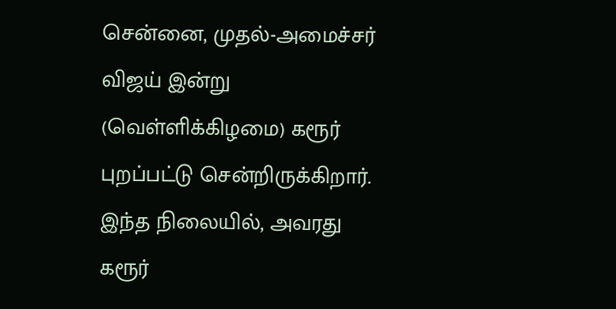சென்னை, முதல்-அமைச்சர் விஜய் இன்று (வெள்ளிக்கிழமை) கரூர் புறப்பட்டு சென்றிருக்கிறார். இந்த நிலையில், அவரது கரூர்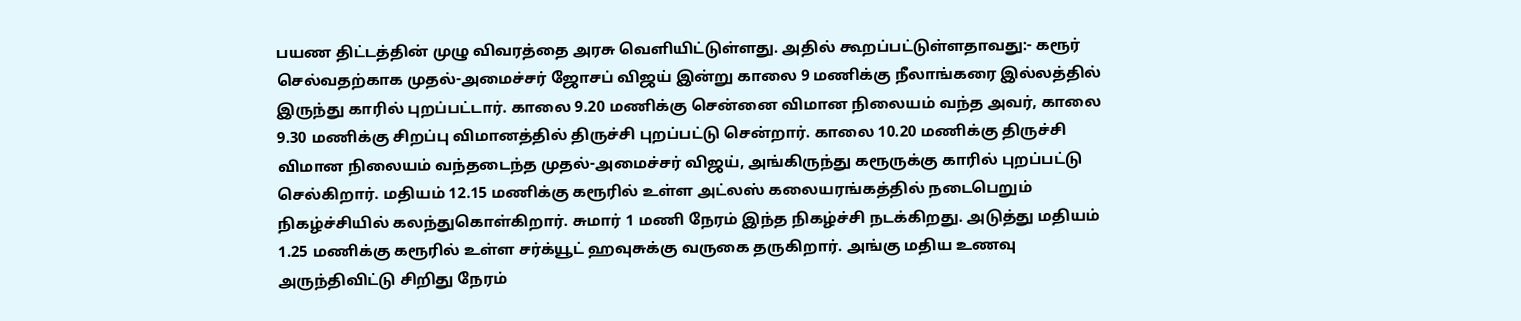பயண திட்டத்தின் முழு விவரத்தை அரசு வெளியிட்டுள்ளது. அதில் கூறப்பட்டுள்ளதாவது:- கரூர் செல்வதற்காக முதல்-அமைச்சர் ஜோசப் விஜய் இன்று காலை 9 மணிக்கு நீலாங்கரை இல்லத்தில் இருந்து காரில் புறப்பட்டார். காலை 9.20 மணிக்கு சென்னை விமான நிலையம் வந்த அவர், காலை 9.30 மணிக்கு சிறப்பு விமானத்தில் திருச்சி புறப்பட்டு சென்றார். காலை 10.20 மணிக்கு திருச்சி விமான நிலையம் வந்தடைந்த முதல்-அமைச்சர் விஜய், அங்கிருந்து கரூருக்கு காரில் புறப்பட்டு செல்கிறார். மதியம் 12.15 மணிக்கு கரூரில் உள்ள அட்லஸ் கலையரங்கத்தில் நடைபெறும் நிகழ்ச்சியில் கலந்துகொள்கிறார். சுமார் 1 மணி நேரம் இந்த நிகழ்ச்சி நடக்கிறது. அடுத்து மதியம் 1.25 மணிக்கு கரூரில் உள்ள சர்க்யூட் ஹவுசுக்கு வருகை தருகிறார். அங்கு மதிய உணவு அருந்திவிட்டு சிறிது நேரம்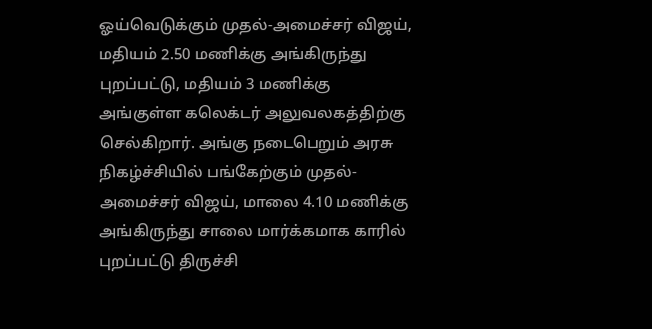ஓய்வெடுக்கும் முதல்-அமைச்சர் விஜய், மதியம் 2.50 மணிக்கு அங்கிருந்து புறப்பட்டு, மதியம் 3 மணிக்கு அங்குள்ள கலெக்டர் அலுவலகத்திற்கு செல்கிறார். அங்கு நடைபெறும் அரசு நிகழ்ச்சியில் பங்கேற்கும் முதல்-அமைச்சர் விஜய், மாலை 4.10 மணிக்கு அங்கிருந்து சாலை மார்க்கமாக காரில் புறப்பட்டு திருச்சி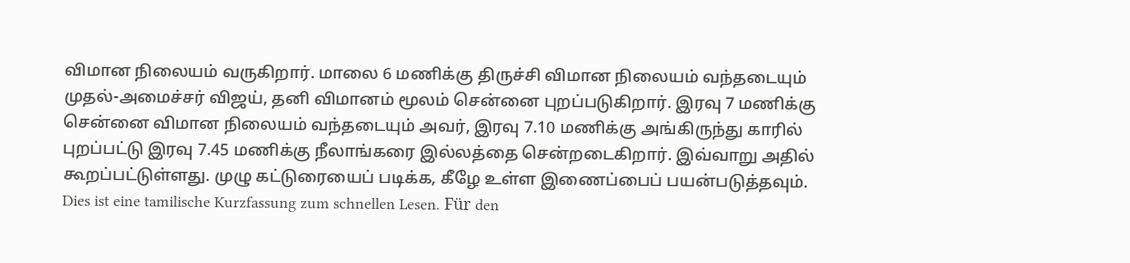விமான நிலையம் வருகிறார். மாலை 6 மணிக்கு திருச்சி விமான நிலையம் வந்தடையும் முதல்-அமைச்சர் விஜய், தனி விமானம் மூலம் சென்னை புறப்படுகிறார். இரவு 7 மணிக்கு சென்னை விமான நிலையம் வந்தடையும் அவர், இரவு 7.10 மணிக்கு அங்கிருந்து காரில் புறப்பட்டு இரவு 7.45 மணிக்கு நீலாங்கரை இல்லத்தை சென்றடைகிறார். இவ்வாறு அதில் கூறப்பட்டுள்ளது. முழு கட்டுரையைப் படிக்க, கீழே உள்ள இணைப்பைப் பயன்படுத்தவும்.
Dies ist eine tamilische Kurzfassung zum schnellen Lesen. Für den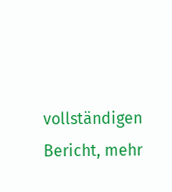vollständigen Bericht, mehr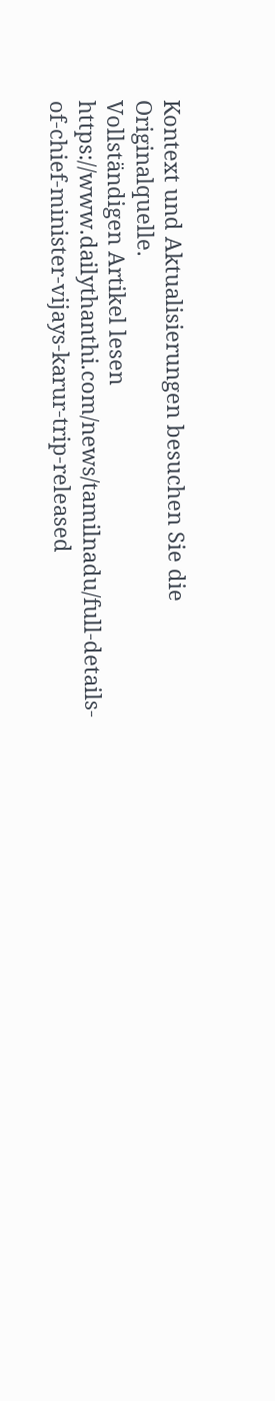Kontext und Aktualisierungen besuchen Sie die Originalquelle.
Vollständigen Artikel lesen
https://www.dailythanthi.com/news/tamilnadu/full-details-of-chief-minister-vijays-karur-trip-released